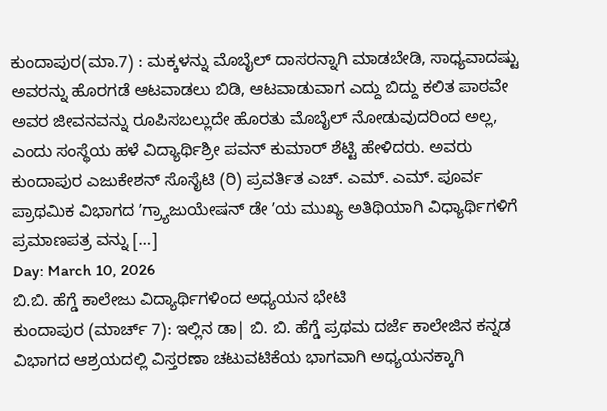ಕುಂದಾಪುರ(ಮಾ.7) : ಮಕ್ಕಳನ್ನು ಮೊಬೈಲ್ ದಾಸರನ್ನಾಗಿ ಮಾಡಬೇಡಿ, ಸಾಧ್ಯವಾದಷ್ಟು ಅವರನ್ನು ಹೊರಗಡೆ ಆಟವಾಡಲು ಬಿಡಿ, ಆಟವಾಡುವಾಗ ಎದ್ದು ಬಿದ್ದು ಕಲಿತ ಪಾಠವೇ ಅವರ ಜೀವನವನ್ನು ರೂಪಿಸಬಲ್ಲುದೇ ಹೊರತು ಮೊಬೈಲ್ ನೋಡುವುದರಿಂದ ಅಲ್ಲ, ಎಂದು ಸಂಸ್ಥೆಯ ಹಳೆ ವಿದ್ಯಾರ್ಥಿಶ್ರೀ ಪವನ್ ಕುಮಾರ್ ಶೆಟ್ಟಿ ಹೇಳಿದರು. ಅವರು ಕುಂದಾಪುರ ಎಜುಕೇಶನ್ ಸೊಸೈಟಿ (ರಿ) ಪ್ರವರ್ತಿತ ಎಚ್. ಎಮ್. ಎಮ್. ಪೂರ್ವ ಪ್ರಾಥಮಿಕ ವಿಭಾಗದ ʼಗ್ರ್ಯಾಜುಯೇಷನ್ ಡೇ ʼಯ ಮುಖ್ಯ ಅತಿಥಿಯಾಗಿ ವಿಧ್ಯಾರ್ಥಿಗಳಿಗೆ ಪ್ರಮಾಣಪತ್ರ ವನ್ನು […]
Day: March 10, 2026
ಬಿ.ಬಿ. ಹೆಗ್ಡೆ ಕಾಲೇಜು ವಿದ್ಯಾರ್ಥಿಗಳಿಂದ ಅಧ್ಯಯನ ಭೇಟಿ
ಕುಂದಾಪುರ (ಮಾರ್ಚ್ 7): ಇಲ್ಲಿನ ಡಾ| ಬಿ. ಬಿ. ಹೆಗ್ಡೆ ಪ್ರಥಮ ದರ್ಜೆ ಕಾಲೇಜಿನ ಕನ್ನಡ ವಿಭಾಗದ ಆಶ್ರಯದಲ್ಲಿ ವಿಸ್ತರಣಾ ಚಟುವಟಿಕೆಯ ಭಾಗವಾಗಿ ಅಧ್ಯಯನಕ್ಕಾಗಿ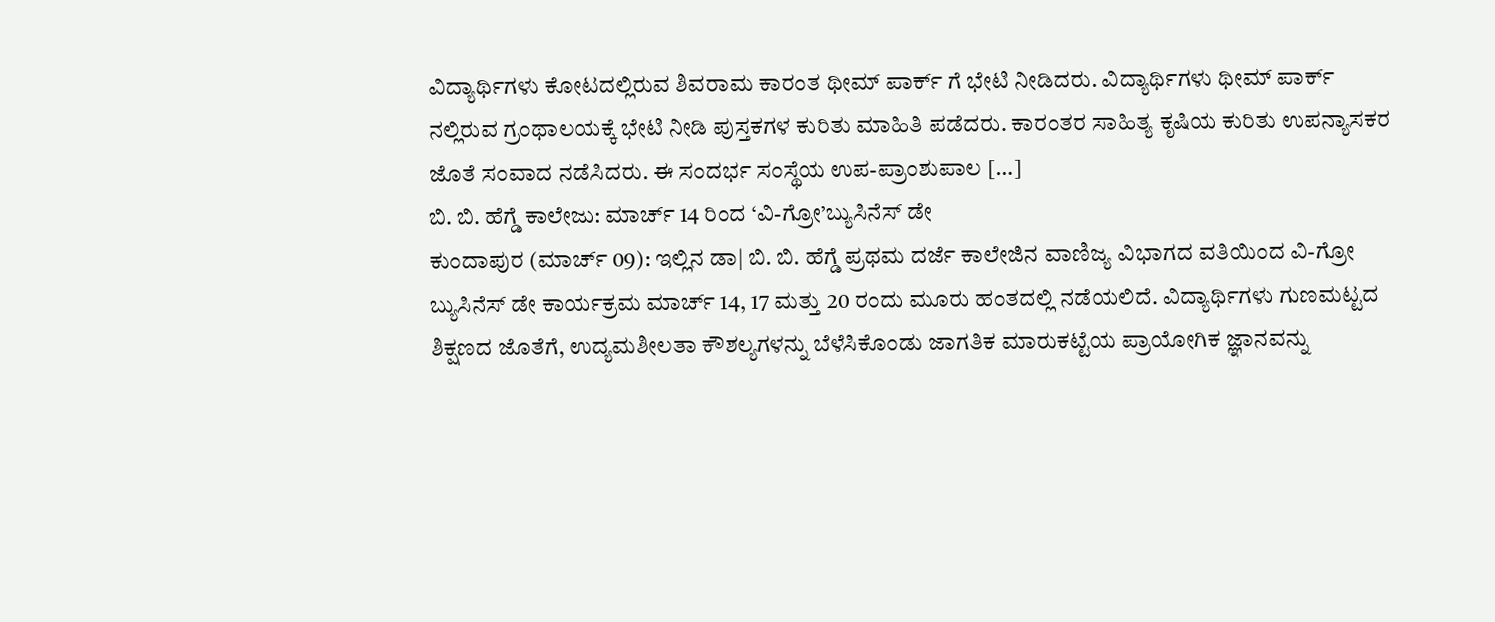ವಿದ್ಯಾರ್ಥಿಗಳು ಕೋಟದಲ್ಲಿರುವ ಶಿವರಾಮ ಕಾರಂತ ಥೀಮ್ ಪಾರ್ಕ್ ಗೆ ಭೇಟಿ ನೀಡಿದರು. ವಿದ್ಯಾರ್ಥಿಗಳು ಥೀಮ್ ಪಾರ್ಕ್ ನಲ್ಲಿರುವ ಗ್ರಂಥಾಲಯಕ್ಕೆ ಭೇಟಿ ನೀಡಿ ಪುಸ್ತಕಗಳ ಕುರಿತು ಮಾಹಿತಿ ಪಡೆದರು. ಕಾರಂತರ ಸಾಹಿತ್ಯ ಕೃಷಿಯ ಕುರಿತು ಉಪನ್ಯಾಸಕರ ಜೊತೆ ಸಂವಾದ ನಡೆಸಿದರು. ಈ ಸಂದರ್ಭ ಸಂಸ್ಥೆಯ ಉಪ-ಪ್ರಾಂಶುಪಾಲ […]
ಬಿ. ಬಿ. ಹೆಗ್ಡೆ ಕಾಲೇಜು: ಮಾರ್ಚ್ 14 ರಿಂದ ‘ವಿ-ಗ್ರೋ’ಬ್ಯುಸಿನೆಸ್ ಡೇ
ಕುಂದಾಪುರ (ಮಾರ್ಚ್ 09): ಇಲ್ಲಿನ ಡಾ| ಬಿ. ಬಿ. ಹೆಗ್ಡೆ ಪ್ರಥಮ ದರ್ಜೆ ಕಾಲೇಜಿನ ವಾಣಿಜ್ಯ ವಿಭಾಗದ ವತಿಯಿಂದ ವಿ-ಗ್ರೋ ಬ್ಯುಸಿನೆಸ್ ಡೇ ಕಾರ್ಯಕ್ರಮ ಮಾರ್ಚ್ 14, 17 ಮತ್ತು 20 ರಂದು ಮೂರು ಹಂತದಲ್ಲಿ ನಡೆಯಲಿದೆ. ವಿದ್ಯಾರ್ಥಿಗಳು ಗುಣಮಟ್ಟದ ಶಿಕ್ಷಣದ ಜೊತೆಗೆ, ಉದ್ಯಮಶೀಲತಾ ಕೌಶಲ್ಯಗಳನ್ನು ಬೆಳೆಸಿಕೊಂಡು ಜಾಗತಿಕ ಮಾರುಕಟ್ಟೆಯ ಪ್ರಾಯೋಗಿಕ ಜ್ಞಾನವನ್ನು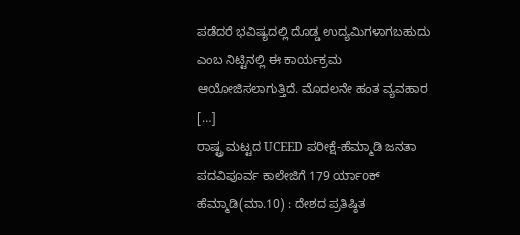ಪಡೆದರೆ ಭವಿಷ್ಯದಲ್ಲಿ ದೊಡ್ಡ ಉದ್ಯಮಿಗಳಾಗಬಹುದು ಎಂಬ ನಿಟ್ಟಿನಲ್ಲಿ ಈ ಕಾರ್ಯಕ್ರಮ ಆಯೋಜಿಸಲಾಗುತ್ತಿದೆ. ಮೊದಲನೇ ಹಂತ ವ್ಯವಹಾರ […]
ರಾಷ್ಟ್ರ ಮಟ್ಟದ UCEED ಪರೀಕ್ಷೆ-ಹೆಮ್ಮಾಡಿ ಜನತಾ ಪದವಿಪೂರ್ವ ಕಾಲೇಜಿಗೆ 179 ರ್ಯಾoಕ್
ಹೆಮ್ಮಾಡಿ(ಮಾ.10) : ದೇಶದ ಪ್ರತಿಷ್ಠಿತ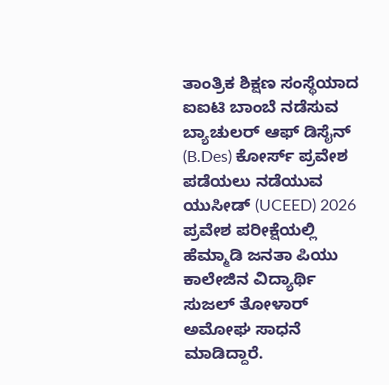ತಾಂತ್ರಿಕ ಶಿಕ್ಷಣ ಸಂಸ್ಥೆಯಾದ ಐಐಟಿ ಬಾಂಬೆ ನಡೆಸುವ ಬ್ಯಾಚುಲರ್ ಆಫ್ ಡಿಸೈನ್ (B.Des) ಕೋರ್ಸ್ ಪ್ರವೇಶ ಪಡೆಯಲು ನಡೆಯುವ ಯುಸೀಡ್ (UCEED) 2026 ಪ್ರವೇಶ ಪರೀಕ್ಷೆಯಲ್ಲಿ ಹೆಮ್ಮಾಡಿ ಜನತಾ ಪಿಯು ಕಾಲೇಜಿನ ವಿದ್ಯಾರ್ಥಿ ಸುಜಲ್ ತೋಳಾರ್ ಅಮೋಘ ಸಾಧನೆ ಮಾಡಿದ್ದಾರೆ.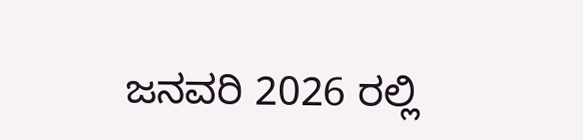ಜನವರಿ 2026 ರಲ್ಲಿ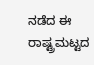ನಡೆದ ಈ ರಾಷ್ಟ್ರಮಟ್ಟದ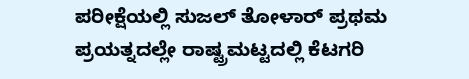ಪರೀಕ್ಷೆಯಲ್ಲಿ ಸುಜಲ್ ತೋಳಾರ್ ಪ್ರಥಮ ಪ್ರಯತ್ನದಲ್ಲೇ ರಾಷ್ಟ್ರಮಟ್ಟದಲ್ಲಿ ಕೆಟಗರಿ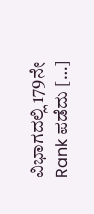ವಿಭಾಗದಲ್ಲಿ 179ನೇ Rank ಪಡೆದು […]